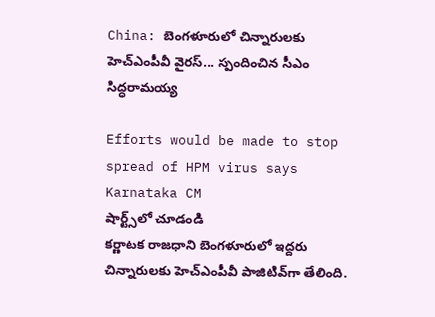China: బెంగళూరులో చిన్నారులకు హెచ్ఎంపీవీ వైరస్... స్పందించిన సీఎం సిద్ధరామయ్య

Efforts would be made to stop spread of HPM virus says Karnataka CM
షార్ట్స్‌లో చూడండి
కర్ణాటక రాజధాని బెంగళూరులో ఇద్దరు చిన్నారులకు హెచ్ఎంపీవీ పాజిటివ్‌గా తేలింది.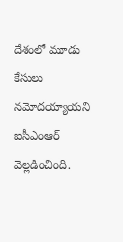దేశంలో మూడు కేసులు నమోదయ్యాయని ఐసీఎంఆర్ వెల్లడించింది.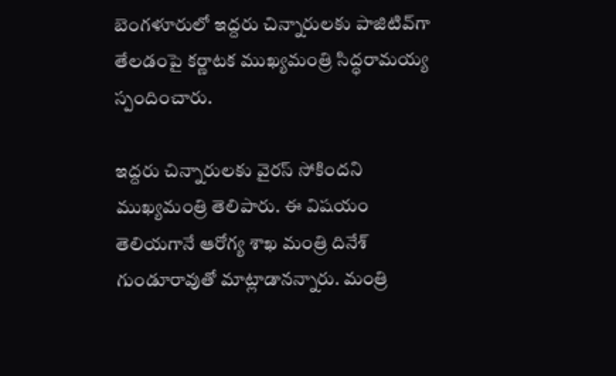బెంగళూరులో ఇద్దరు చిన్నారులకు పాజిటివ్‌గా తేలడంపై కర్ణాటక ముఖ్యమంత్రి సిద్ధరామయ్య స్పందించారు.

ఇద్దరు చిన్నారులకు వైరస్ సోకిందని ముఖ్యమంత్రి తెలిపారు. ఈ విషయం తెలియగానే ఆరోగ్య శాఖ మంత్రి దినేశ్ గుండూరావుతో మాట్లాడానన్నారు. మంత్రి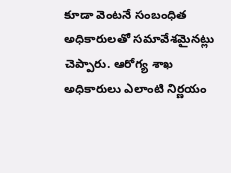కూడా వెంటనే సంబంధిత అధికారులతో సమావేశమైనట్లు చెప్పారు. ఆరోగ్య శాఖ అధికారులు ఎలాంటి నిర్ణయం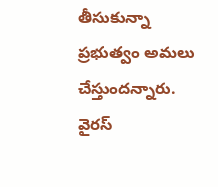తీసుకున్నా ప్రభుత్వం అమలు చేస్తుందన్నారు. వైరస్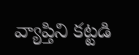వ్యాప్తిని కట్టడి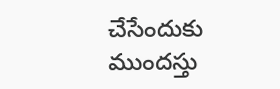చేసేందుకు ముందస్తు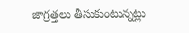జాగ్రత్తలు తీసుకుంటున్నట్లు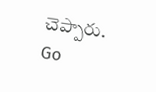చెప్పారు.
Go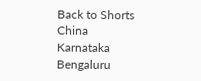Back to Shorts
China
Karnataka
Bengaluru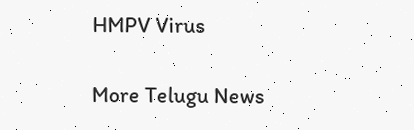HMPV Virus

More Telugu News